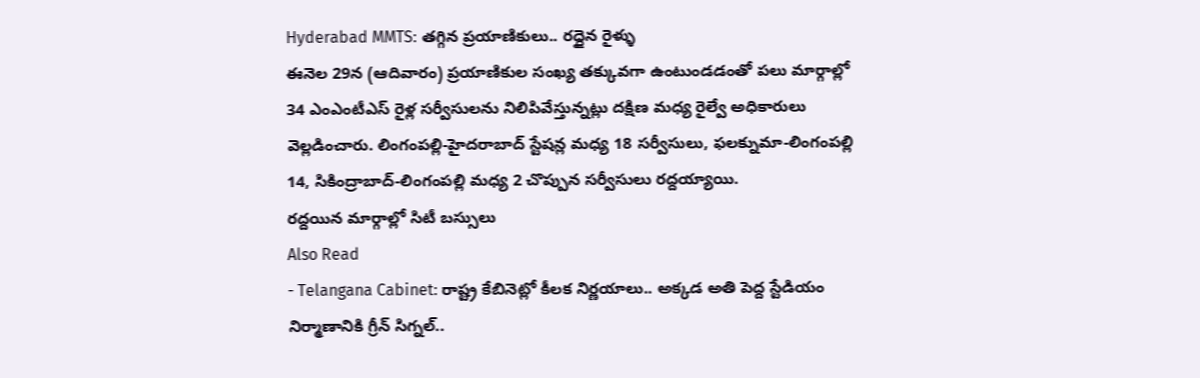Hyderabad MMTS: తగ్గిన ప్రయాణికులు.. రద్దైన రైళ్ళు
ఈనెల 29న (ఆదివారం) ప్రయాణికుల సంఖ్య తక్కువగా ఉంటుండడంతో పలు మార్గాల్లో 34 ఎంఎంటీఎస్ రైళ్ల సర్వీసులను నిలిపివేస్తున్నట్లు దక్షిణ మధ్య రైల్వే అధికారులు వెల్లడించారు. లింగంపల్లి-హైదరాబాద్ స్టేషన్ల మధ్య 18 సర్వీసులు, ఫలక్నుమా-లింగంపల్లి 14, సికింద్రాబాద్-లింగంపల్లి మధ్య 2 చొప్పున సర్వీసులు రద్దయ్యాయి.
రద్దయిన మార్గాల్లో సిటీ బస్సులు
Also Read
- Telangana Cabinet: రాష్ట్ర కేబినెట్లో కీలక నిర్ణయాలు.. అక్కడ అతి పెద్ద స్టేడియం నిర్మాణానికి గ్రీన్ సిగ్నల్..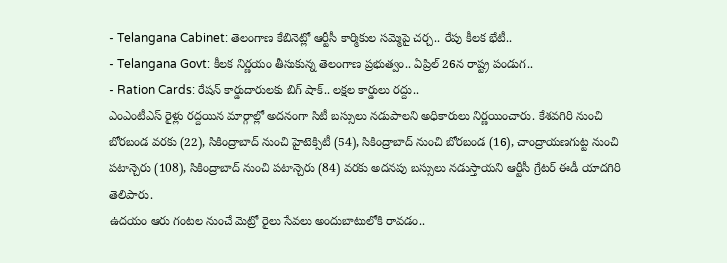- Telangana Cabinet: తెలంగాణ కేబినెట్లో ఆర్టీసీ కార్మికుల సమ్మెపై చర్చ.. రేపు కీలక భేటీ..
- Telangana Govt: కీలక నిర్ణయం తీసుకున్న తెలంగాణ ప్రభుత్వం.. ఏప్రిల్ 26న రాష్ట్ర పండుగ..
- Ration Cards: రేషన్ కార్డుదారులకు బిగ్ షాక్.. లక్షల కార్డులు రద్దు..
ఎంఎంటీఎస్ రైళ్లు రద్దయిన మార్గాల్లో అదనంగా సిటీ బస్సులు నడుపాలని అధికారులు నిర్ణయించారు. కేశవగిరి నుంచి బోరబండ వరకు (22), సికింద్రాబాద్ నుంచి హైటెక్సిటీ (54), సికింద్రాబాద్ నుంచి బోరబండ (16), చాంద్రాయణగుట్ట నుంచి పటాన్చెరు (108), సికింద్రాబాద్ నుంచి పటాన్చెరు (84) వరకు అదనపు బస్సులు నడుస్తాయని ఆర్టీసీ గ్రేటర్ ఈడీ యాదగిరి తెలిపారు.
ఉదయం ఆరు గంటల నుంచే మెట్రో రైలు సేవలు అందుబాటులోకి రావడం..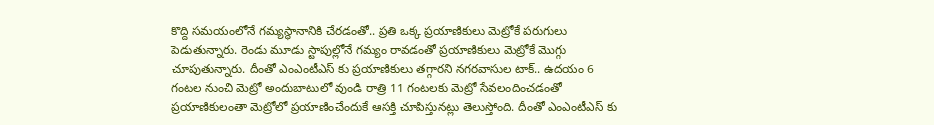కొద్ది సమయంలోనే గమ్యస్థానానికి చేరడంతో.. ప్రతి ఒక్క ప్రయాణికులు మెట్రోకే పరుగులు పెడుతున్నారు. రెండు మూడు స్టాపుల్లోనే గమ్యం రావడంతో ప్రయాణికులు మెట్రోకే మొగ్గు చూపుతున్నారు. దీంతో ఎంఎంటీఎస్ కు ప్రయాణికులు తగ్గారని నగరవాసుల టాక్.. ఉదయం 6 గంటల నుంచి మెట్రో అందుబాటులో వుండి రాత్రి 11 గంటలకు మెట్రో సేవలందించడంతో ప్రయాణికులంతా మెట్రోలో ప్రయాణించేందుకే ఆసక్తి చూపిస్తునట్లు తెలుస్తోంది. దీంతో ఎంఎంటీఎస్ కు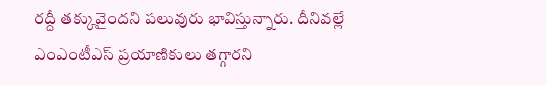రద్దీ తక్కువైందని పలువురు భావిస్తున్నారు. దీనివల్లే ఎంఎంటీఎస్ ప్రయాణికులు తగ్గారని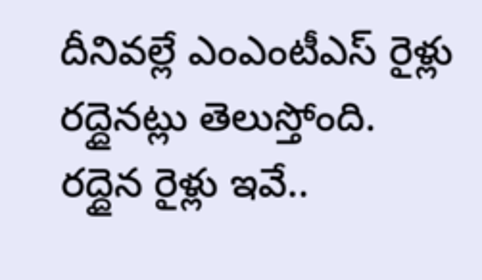దీనివల్లే ఎంఎంటీఎస్ రైళ్లు రద్దైనట్లు తెలుస్తోంది.
రద్దైన రైళ్లు ఇవే..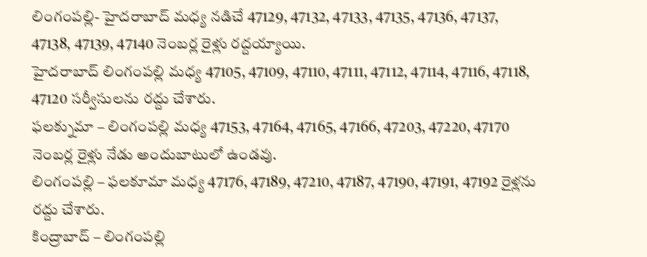లింగంపల్లి- హైదరాబాద్ మధ్య నడిచే 47129, 47132, 47133, 47135, 47136, 47137, 47138, 47139, 47140 నెంబర్ల రైళ్లు రద్దయ్యాయి.
హైదరాబాద్ లింగంపల్లి మధ్య 47105, 47109, 47110, 47111, 47112, 47114, 47116, 47118, 47120 సర్వీసులను రద్దు చేశారు.
ఫలక్నుమా – లింగంపల్లి మధ్య 47153, 47164, 47165, 47166, 47203, 47220, 47170 నెంబర్ల రైళ్లు నేడు అందుబాటులో ఉండవు.
లింగంపల్లి – ఫలకూమా మధ్య 47176, 47189, 47210, 47187, 47190, 47191, 47192 రైళ్లను రద్దు చేశారు.
కింద్రాబాద్ – లింగంపల్లి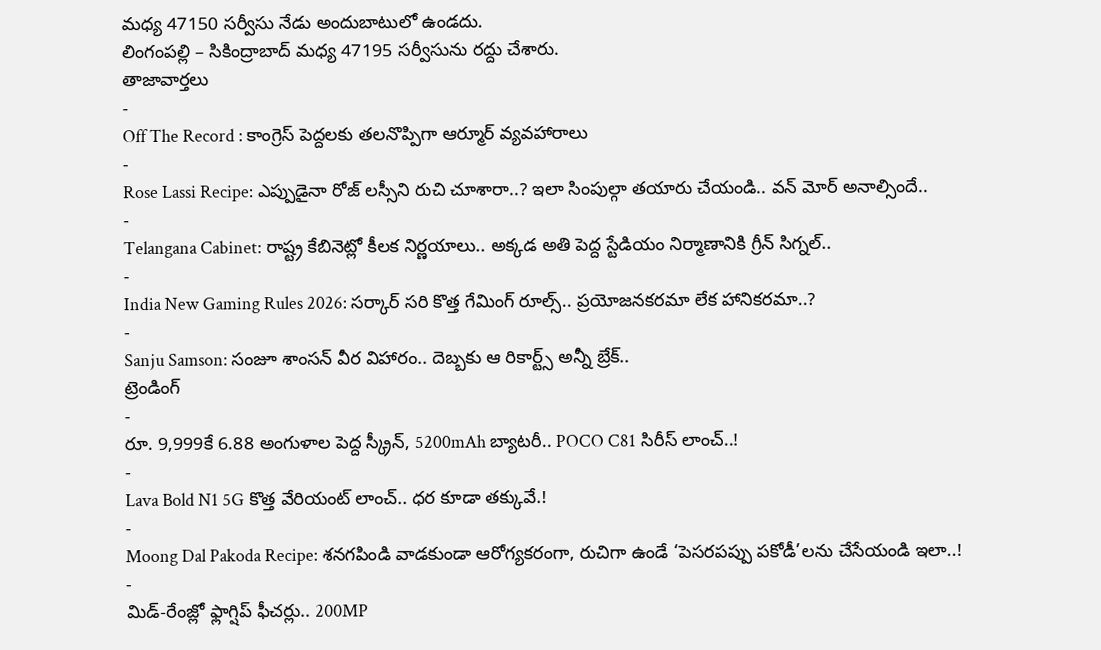మధ్య 47150 సర్వీసు నేడు అందుబాటులో ఉండదు.
లింగంపల్లి – సికింద్రాబాద్ మధ్య 47195 సర్వీసును రద్దు చేశారు.
తాజావార్తలు
-
Off The Record : కాంగ్రెస్ పెద్దలకు తలనొప్పిగా ఆర్మూర్ వ్యవహారాలు
-
Rose Lassi Recipe: ఎప్పుడైనా రోజ్ లస్సీని రుచి చూశారా..? ఇలా సింపుల్గా తయారు చేయండి.. వన్ మోర్ అనాల్సిందే..
-
Telangana Cabinet: రాష్ట్ర కేబినెట్లో కీలక నిర్ణయాలు.. అక్కడ అతి పెద్ద స్టేడియం నిర్మాణానికి గ్రీన్ సిగ్నల్..
-
India New Gaming Rules 2026: సర్కార్ సరి కొత్త గేమింగ్ రూల్స్.. ప్రయోజనకరమా లేక హానికరమా..?
-
Sanju Samson: సంజూ శాంసన్ వీర విహారం.. దెబ్బకు ఆ రికార్ట్స్ అన్నీ బ్రేక్..
ట్రెండింగ్
-
రూ. 9,999కే 6.88 అంగుళాల పెద్ద స్క్రీన్, 5200mAh బ్యాటరీ.. POCO C81 సిరీస్ లాంచ్..!
-
Lava Bold N1 5G కొత్త వేరియంట్ లాంచ్.. ధర కూడా తక్కువే.!
-
Moong Dal Pakoda Recipe: శనగపిండి వాడకుండా ఆరోగ్యకరంగా, రుచిగా ఉండే ‘పెసరపప్పు పకోడీ’లను చేసేయండి ఇలా..!
-
మిడ్-రేంజ్లో ఫ్లాగ్షిప్ ఫీచర్లు.. 200MP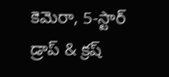కెమెరా, 5-స్టార్ డ్రాప్ & క్రష్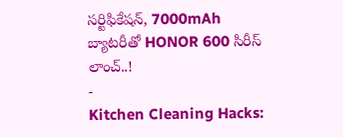సర్టిఫికేషన్, 7000mAh బ్యాటరీతో HONOR 600 సిరీస్ లాంచ్..!
-
Kitchen Cleaning Hacks: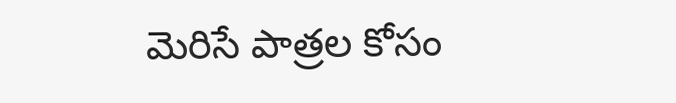మెరిసే పాత్రల కోసం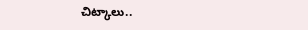చిట్కాలు..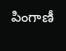పింగాణీ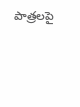పాత్రలపై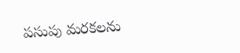పసుపు మరకలను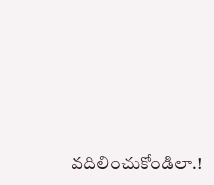వదిలించుకోండిలా.!